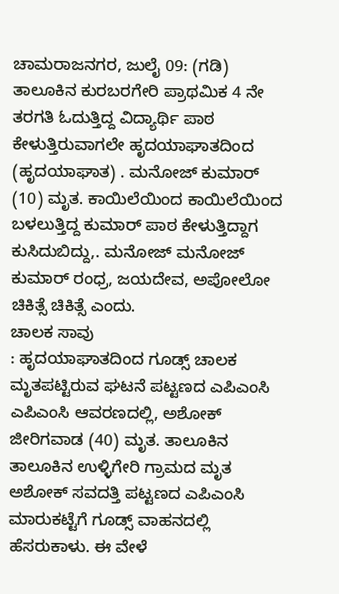ಚಾಮರಾಜನಗರ, ಜುಲೈ 09: (ಗಡಿ) ತಾಲೂಕಿನ ಕುರಬರಗೇರಿ ಪ್ರಾಥಮಿಕ 4 ನೇ ತರಗತಿ ಓದುತ್ತಿದ್ದ ವಿದ್ಯಾರ್ಥಿ ಪಾಠ ಕೇಳುತ್ತಿರುವಾಗಲೇ ಹೃದಯಾಘಾತದಿಂದ (ಹೃದಯಾಘಾತ) . ಮನೋಜ್ ಕುಮಾರ್ (10) ಮೃತ. ಕಾಯಿಲೆಯಿಂದ ಕಾಯಿಲೆಯಿಂದ ಬಳಲುತ್ತಿದ್ದ ಕುಮಾರ್ ಪಾಠ ಕೇಳುತ್ತಿದ್ದಾಗ ಕುಸಿದುಬಿದ್ದು,. ಮನೋಜ್ ಮನೋಜ್ ಕುಮಾರ್ ರಂಧ್ರ, ಜಯದೇವ, ಅಪೋಲೋ ಚಿಕಿತ್ಸೆ ಚಿಕಿತ್ಸೆ ಎಂದು.
ಚಾಲಕ ಸಾವು
: ಹೃದಯಾಘಾತದಿಂದ ಗೂಡ್ಸ್ ಚಾಲಕ ಮೃತಪಟ್ಟಿರುವ ಘಟನೆ ಪಟ್ಟಣದ ಎಪಿಎಂಸಿ ಎಪಿಎಂಸಿ ಆವರಣದಲ್ಲಿ, ಅಶೋಕ್ ಜೀರಿಗವಾಡ (40) ಮೃತ. ತಾಲೂಕಿನ ತಾಲೂಕಿನ ಉಳ್ಳಿಗೇರಿ ಗ್ರಾಮದ ಮೃತ ಅಶೋಕ್ ಸವದತ್ತಿ ಪಟ್ಟಣದ ಎಪಿಎಂಸಿ ಮಾರುಕಟ್ಟೆಗೆ ಗೂಡ್ಸ್ ವಾಹನದಲ್ಲಿ ಹೆಸರುಕಾಳು. ಈ ವೇಳೆ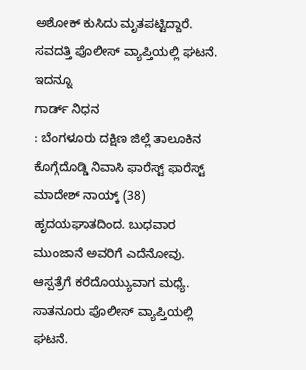ಅಶೋಕ್ ಕುಸಿದು ಮೃತಪಟ್ಟಿದ್ದಾರೆ. ಸವದತ್ತಿ ಪೊಲೀಸ್ ವ್ಯಾಪ್ತಿಯಲ್ಲಿ ಘಟನೆ.
ಇದನ್ನೂ
ಗಾರ್ಡ್ ನಿಧನ
: ಬೆಂಗಳೂರು ದಕ್ಷಿಣ ಜಿಲ್ಲೆ ತಾಲೂಕಿನ ಕೊಗ್ಗೆದೊಡ್ಡಿ ನಿವಾಸಿ ಫಾರೆಸ್ಟ್ ಫಾರೆಸ್ಟ್ ಮಾದೇಶ್ ನಾಯ್ಕ್ (38) ಹೃದಯಘಾತದಿಂದ. ಬುಧವಾರ ಮುಂಜಾನೆ ಅವರಿಗೆ ಎದೆನೋವು. ಆಸ್ಪತ್ರೆಗೆ ಕರೆದೊಯ್ಯುವಾಗ ಮಧ್ಯೆ. ಸಾತನೂರು ಪೊಲೀಸ್ ವ್ಯಾಪ್ತಿಯಲ್ಲಿ ಘಟನೆ.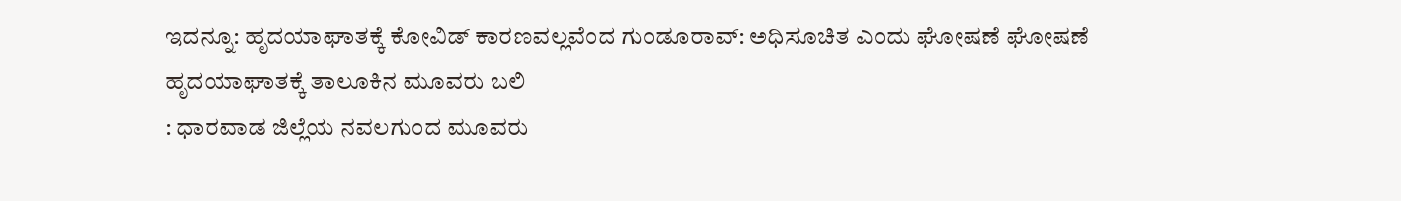ಇದನ್ನೂ: ಹೃದಯಾಘಾತಕ್ಕೆ ಕೋವಿಡ್ ಕಾರಣವಲ್ಲವೆಂದ ಗುಂಡೂರಾವ್: ಅಧಿಸೂಚಿತ ಎಂದು ಘೋಷಣೆ ಘೋಷಣೆ
ಹೃದಯಾಘಾತಕ್ಕೆ ತಾಲೂಕಿನ ಮೂವರು ಬಲಿ
: ಧಾರವಾಡ ಜಿಲ್ಲೆಯ ನವಲಗುಂದ ಮೂವರು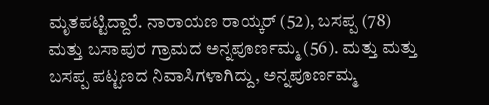ಮೃತಪಟ್ಟಿದ್ದಾರೆ. ನಾರಾಯಣ ರಾಯ್ಕರ್ (52), ಬಸಪ್ಪ (78) ಮತ್ತು ಬಸಾಪುರ ಗ್ರಾಮದ ಅನ್ನಪೂರ್ಣಮ್ಮ (56). ಮತ್ತು ಮತ್ತು ಬಸಪ್ಪ ಪಟ್ಟಣದ ನಿವಾಸಿಗಳಾಗಿದ್ದು, ಅನ್ನಪೂರ್ಣಮ್ಮ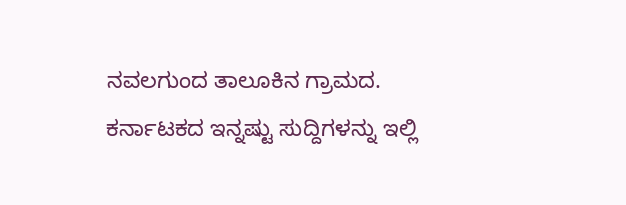ನವಲಗುಂದ ತಾಲೂಕಿನ ಗ್ರಾಮದ.
ಕರ್ನಾಟಕದ ಇನ್ನಷ್ಟು ಸುದ್ದಿಗಳನ್ನು ಇಲ್ಲಿ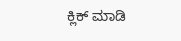ಕ್ಲಿಕ್ ಮಾಡಿ